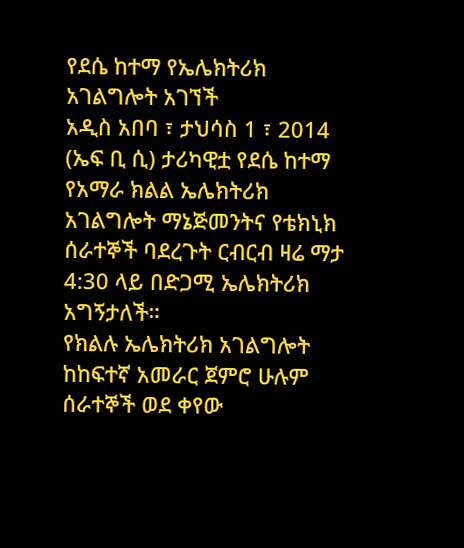የደሴ ከተማ የኤሌክትሪክ አገልግሎት አገኘች
አዲስ አበባ ፣ ታህሳስ 1 ፣ 2014 (ኤፍ ቢ ሲ) ታሪካዊቷ የደሴ ከተማ የአማራ ክልል ኤሌክትሪክ አገልግሎት ማኔጅመንትና የቴክኒክ ሰራተኞች ባደረጉት ርብርብ ዛሬ ማታ 4:30 ላይ በድጋሚ ኤሌክትሪክ አግኝታለች።
የክልሉ ኤሌክትሪክ አገልግሎት ከከፍተኛ አመራር ጀምሮ ሁሉም ሰራተኞች ወደ ቀየው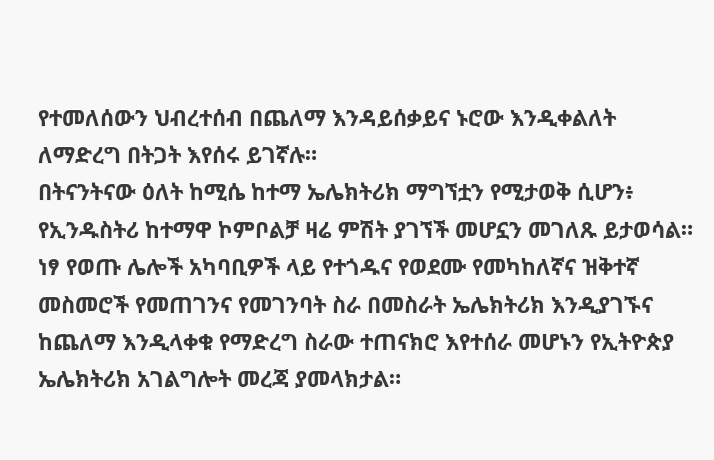የተመለሰውን ህብረተሰብ በጨለማ እንዳይሰቃይና ኑሮው እንዲቀልለት ለማድረግ በትጋት እየሰሩ ይገኛሉ።
በትናንትናው ዕለት ከሚሴ ከተማ ኤሌክትሪክ ማግኘቷን የሚታወቅ ሲሆን፥ የኢንዱስትሪ ከተማዋ ኮምቦልቻ ዛሬ ምሽት ያገኘች መሆኗን መገለጹ ይታወሳል።
ነፃ የወጡ ሌሎች አካባቢዎች ላይ የተጎዱና የወደሙ የመካከለኛና ዝቅተኛ መስመሮች የመጠገንና የመገንባት ስራ በመስራት ኤሌክትሪክ እንዲያገኙና ከጨለማ እንዲላቀቁ የማድረግ ስራው ተጠናክሮ እየተሰራ መሆኑን የኢትዮጵያ ኤሌክትሪክ አገልግሎት መረጃ ያመላክታል።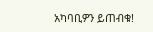አካባቢዎን ይጠብቁ!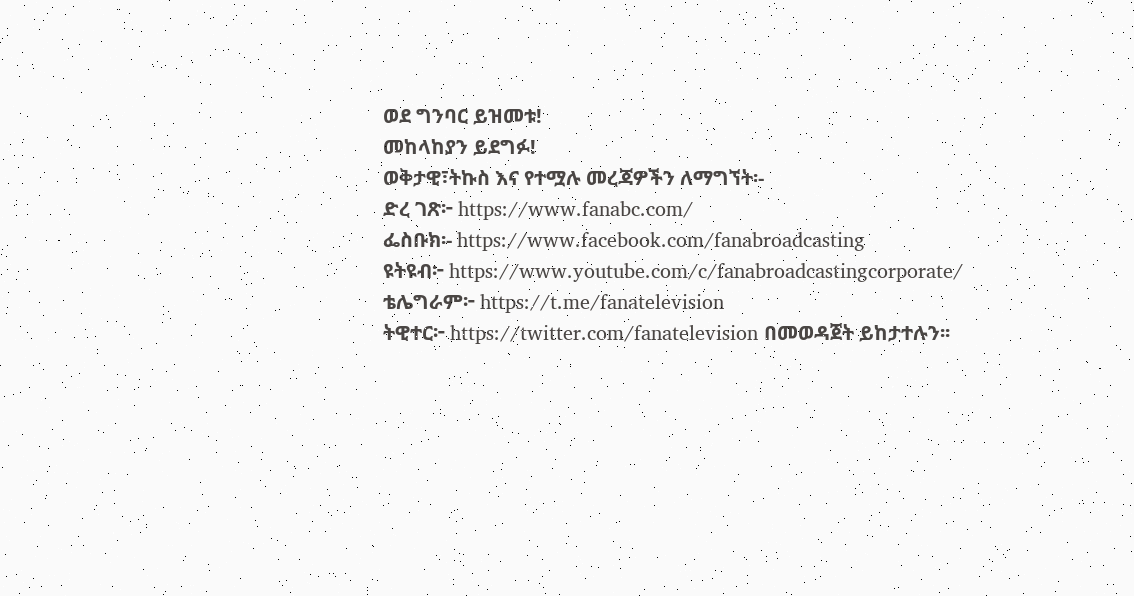ወደ ግንባር ይዝመቱ!
መከላከያን ይደግፉ!
ወቅታዊ፣ትኩስ እና የተሟሉ መረጃዎችን ለማግኘት፡-
ድረ ገጽ፦ https://www.fanabc.com/
ፌስቡክ፡- https://www.facebook.com/fanabroadcasting
ዩትዩብ፦ https://www.youtube.com/c/fanabroadcastingcorporate/
ቴሌግራም፦ https://t.me/fanatelevision
ትዊተር፦ https://twitter.com/fanatelevision በመወዳጀት ይከታተሉን፡፡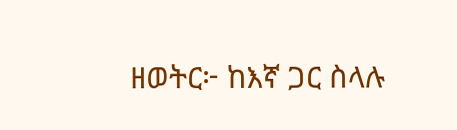ዘወትር፦ ከእኛ ጋር ስላሉ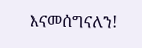እናመሰግናለን!